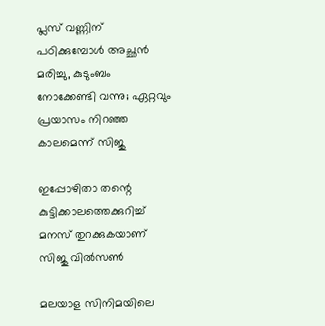പ്ലസ് വണ്ണിന് പഠിക്കുമ്പോള്‍ അച്ഛന്‍ മരിച്ചു, കുടുംബം നോക്കേണ്ടി വന്നു; ഏറ്റവും പ്രയാസം നിറഞ്ഞ കാലമെന്ന് സിജു

ഇപ്പോഴിതാ തന്റെ കുട്ടിക്കാലത്തെക്കുറിച്ച് മനസ് തുറക്കുകയാണ് സിജു വില്‍സണ്‍

മലയാള സിനിമയിലെ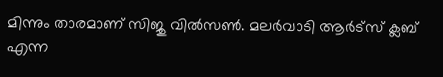മിന്നും താരമാണ് സിജു വില്‍സണ്‍. മലര്‍വാടി ആര്‍ട്‌സ് ക്ലബ് എന്ന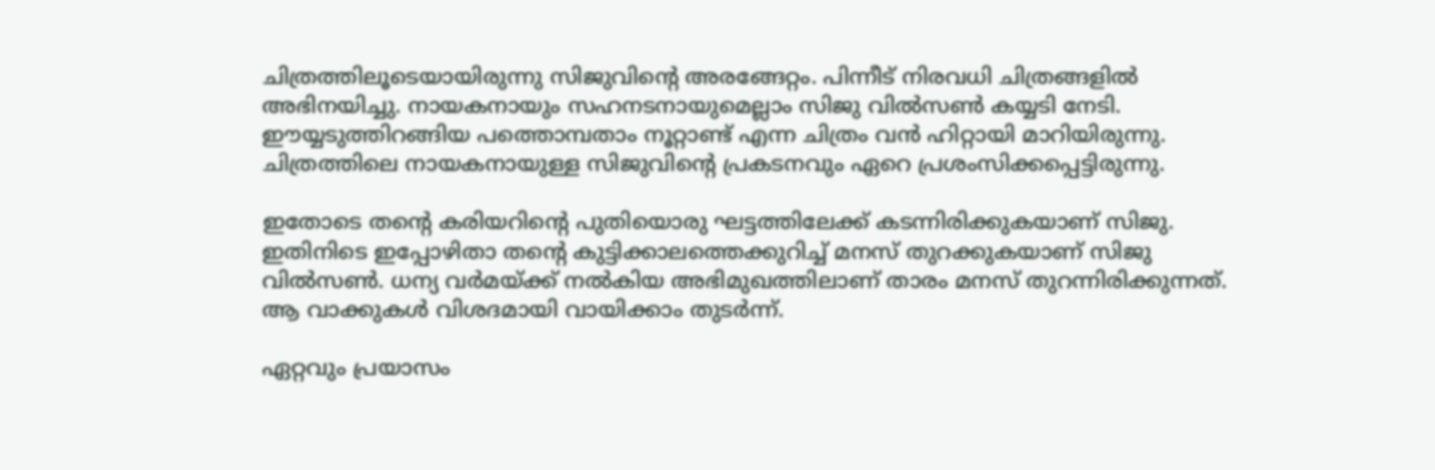ചിത്രത്തിലൂടെയായിരുന്നു സിജുവിന്റെ അരങ്ങേറ്റം. പിന്നീട് നിരവധി ചിത്രങ്ങളില്‍ അഭിനയിച്ചു. നായകനായും സഹനടനായുമെല്ലാം സിജു വില്‍സണ്‍ കയ്യടി നേടി. ഈയ്യടുത്തിറങ്ങിയ പത്തൊമ്പതാം നൂറ്റാണ്ട് എന്ന ചിത്രം വന്‍ ഹിറ്റായി മാറിയിരുന്നു. ചിത്രത്തിലെ നായകനായുള്ള സിജുവിന്റെ പ്രകടനവും ഏറെ പ്രശംസിക്കപ്പെട്ടിരുന്നു.

ഇതോടെ തന്റെ കരിയറിന്റെ പുതിയൊരു ഘട്ടത്തിലേക്ക് കടന്നിരിക്കുകയാണ് സിജു. ഇതിനിടെ ഇപ്പോഴിതാ തന്റെ കുട്ടിക്കാലത്തെക്കുറിച്ച് മനസ് തുറക്കുകയാണ് സിജു വില്‍സണ്‍. ധന്യ വര്‍മയ്ക്ക് നല്‍കിയ അഭിമുഖത്തിലാണ് താരം മനസ് തുറന്നിരിക്കുന്നത്. ആ വാക്കുകള്‍ വിശദമായി വായിക്കാം തുടര്‍ന്ന്.

ഏറ്റവും പ്രയാസം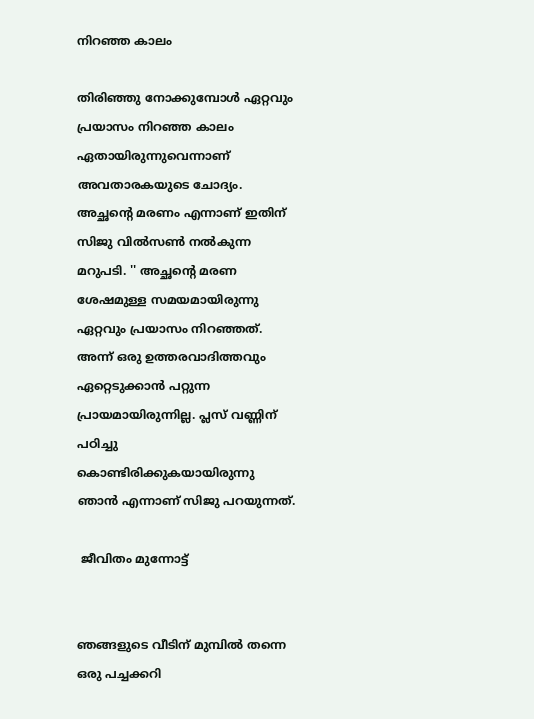നിറഞ്ഞ കാലം

തിരിഞ്ഞു നോക്കുമ്പോള്‍ ഏറ്റവും പ്രയാസം നിറഞ്ഞ കാലം ഏതായിരുന്നുവെന്നാണ് അവതാരകയുടെ ചോദ്യം. അച്ഛന്റെ മരണം എന്നാണ് ഇതിന് സിജു വില്‍സണ്‍ നല്‍കുന്ന മറുപടി. '' അച്ഛന്റെ മരണ ശേഷമുള്ള സമയമായിരുന്നു ഏറ്റവും പ്രയാസം നിറഞ്ഞത്. അന്ന് ഒരു ഉത്തരവാദിത്തവും ഏറ്റെടുക്കാന്‍ പറ്റുന്ന പ്രായമായിരുന്നില്ല. പ്ലസ് വണ്ണിന് പഠിച്ചു കൊണ്ടിരിക്കുകയായിരുന്നു ഞാന്‍ എന്നാണ് സിജു പറയുന്നത്.

 ജീവിതം മുന്നോട്ട്


ഞങ്ങളുടെ വീടിന് മുമ്പില്‍ തന്നെ ഒരു പച്ചക്കറി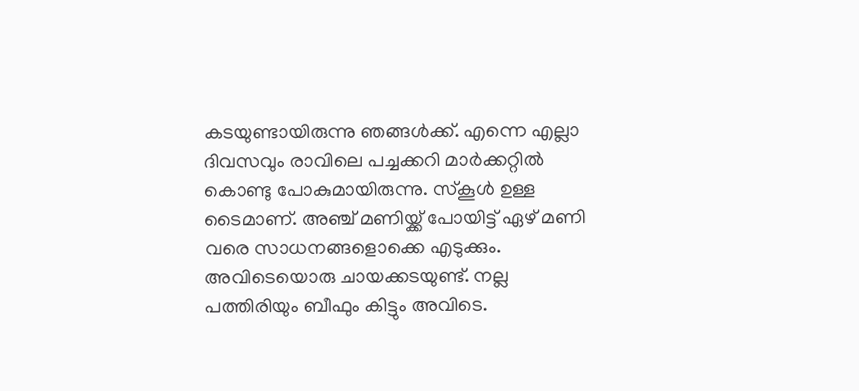കടയുണ്ടായിരുന്നു ഞങ്ങള്‍ക്ക്. എന്നെ എല്ലാ ദിവസവും രാവിലെ പച്ചക്കറി മാര്‍ക്കറ്റില്‍ കൊണ്ടു പോകുമായിരുന്നു. സ്‌കൂള്‍ ഉള്ള ടൈമാണ്. അഞ്ച് മണിയ്ക്ക് പോയിട്ട് ഏഴ് മണി വരെ സാധനങ്ങളൊക്കെ എടുക്കും. അവിടെയൊരു ചായക്കടയുണ്ട്. നല്ല പത്തിരിയും ബീഫും കിട്ടും അവിടെ.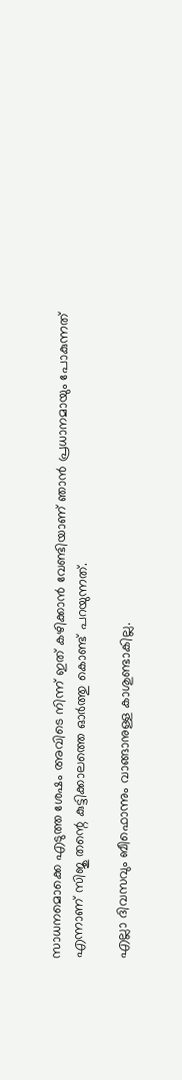സാധനമൊക്കെ എടുത്ത ശേഷം അവിടെ നിന്ന് ഇത് കഴിക്കാന്‍ വേണ്ടിയാണ് ഞാന്‍ പ്രധാനമായും പോകുന്നത് എന്നാണ് സിജു തന്റെ കുട്ടിക്കാലത്തെ ഓര്‍ത്തു കൊണ്ട് പറയുന്നത്.

എല്ലാ ദിവസവും ബീഫൊന്നും വാങ്ങാനുള്ള കാശുണ്ടാകില്ല.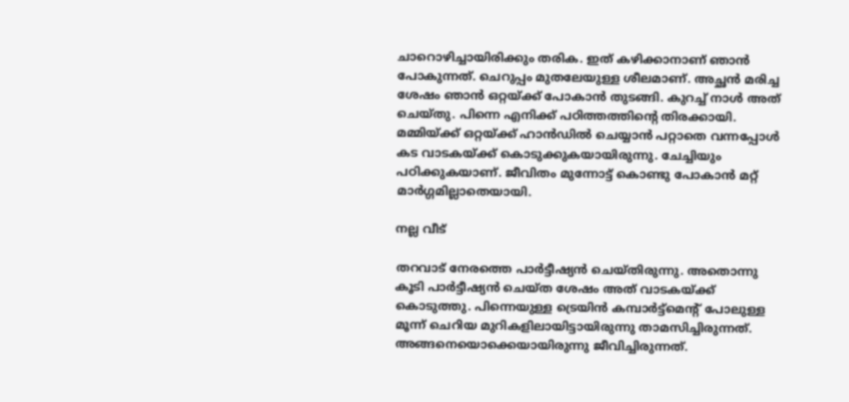ചാറൊഴിച്ചായിരിക്കും തരിക. ഇത് കഴിക്കാനാണ് ഞാന്‍ പോകുന്നത്. ചെറുപ്പം മുതലേയുള്ള ശീലമാണ്. അച്ഛന്‍ മരിച്ച ശേഷം ഞാന്‍ ഒറ്റയ്ക്ക് പോകാന്‍ തുടങ്ങി. കുറച്ച് നാള്‍ അത് ചെയ്തു. പിന്നെ എനിക്ക് പഠിത്തത്തിന്റെ തിരക്കായി. മമ്മിയ്ക്ക് ഒറ്റയ്ക്ക് ഹാന്‍ഡില്‍ ചെയ്യാന്‍ പറ്റാതെ വന്നപ്പോള്‍ കട വാടകയ്ക്ക് കൊടുക്കുകയായിരുന്നു. ചേച്ചിയും പഠിക്കുകയാണ്. ജീവിതം മുന്നോട്ട് കൊണ്ടു പോകാന്‍ മറ്റ് മാര്‍ഗ്ഗമില്ലാതെയായി.

നല്ല വീട്

തറവാട് നേരത്തെ പാര്‍ട്ടീഷ്യന്‍ ചെയ്തിരുന്നു. അതൊന്നു കൂടി പാര്‍ട്ടീഷ്യന്‍ ചെയ്ത ശേഷം അത് വാടകയ്ക്ക് കൊടുത്തു. പിന്നെയുള്ള ട്രെയിന്‍ കമ്പാര്‍ട്ട്‌മെന്റ് പോലുള്ള മൂന്ന് ചെറിയ മുറികളിലായിട്ടായിരുന്നു താമസിച്ചിരുന്നത്. അങ്ങനെയൊക്കെയായിരുന്നു ജീവിച്ചിരുന്നത്.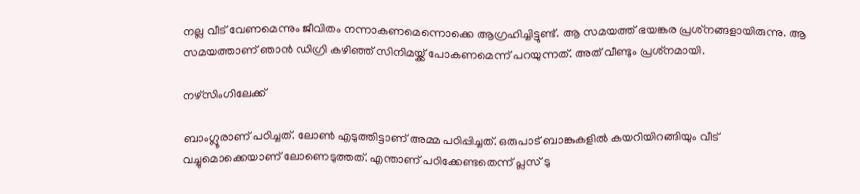നല്ല വീട് വേണമെന്നും ജീവിതം നന്നാകണമെന്നൊക്കെ ആഗ്രഹിച്ചിട്ടുണ്ട്. ആ സമയത്ത് ഭയങ്കര പ്രശ്‌നങ്ങളായിരുന്നു. ആ സമയത്താണ് ഞാന്‍ ഡിഗ്രി കഴിഞ്ഞ് സിനിമയ്ക്ക് പോകണമെന്ന് പറയുന്നത്. അത് വീണ്ടും പ്രശ്‌നമായി.

നഴ്‌സിംഗിലേക്ക്

ബാംഗ്ലൂരാണ് പഠിച്ചത്. ലോണ്‍ എടുത്തിട്ടാണ് അമ്മ പഠിപ്പിച്ചത്. ഒരുപാട് ബാങ്കുകളില്‍ കയറിയിറങ്ങിയും വീട് വച്ചുമൊക്കെയാണ് ലോണെടുത്തത്. എന്താണ് പഠിക്കേണ്ടതെന്ന് പ്ലസ് ടു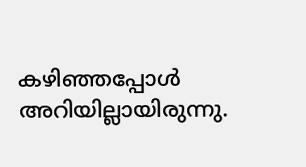കഴിഞ്ഞപ്പോള്‍ അറിയില്ലായിരുന്നു.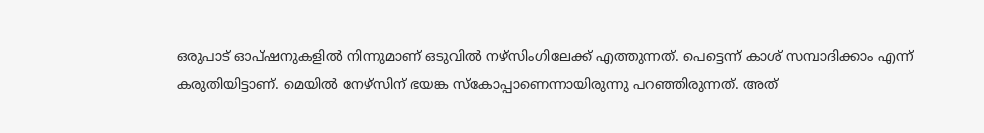ഒരുപാട് ഓപ്ഷനുകളില്‍ നിന്നുമാണ് ഒടുവില്‍ നഴ്‌സിംഗിലേക്ക് എത്തുന്നത്. പെട്ടെന്ന് കാശ് സമ്പാദിക്കാം എന്ന് കരുതിയിട്ടാണ്. മെയില്‍ നേഴ്‌സിന് ഭയങ്ക സ്‌കോപ്പാണെന്നായിരുന്നു പറഞ്ഞിരുന്നത്. അത്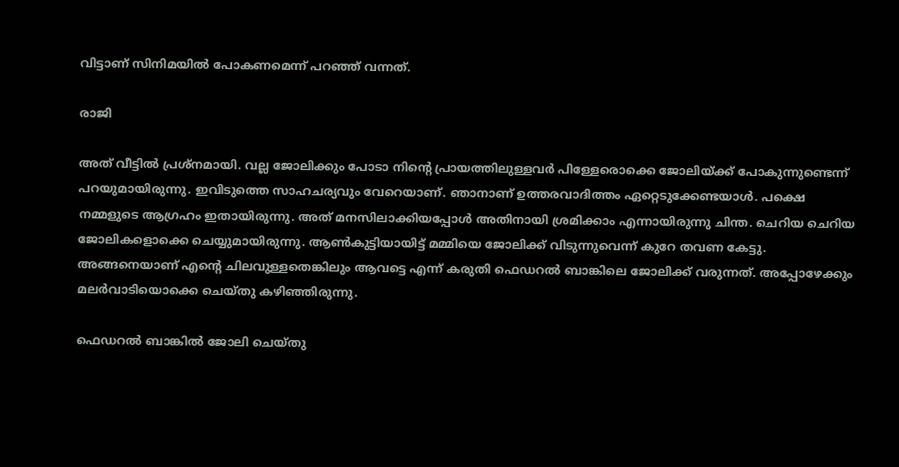വിട്ടാണ് സിനിമയില്‍ പോകണമെന്ന് പറഞ്ഞ് വന്നത്.

രാജി

അത് വീട്ടില്‍ പ്രശ്‌നമായി. വല്ല ജോലിക്കും പോടാ നിന്റെ പ്രായത്തിലുള്ളവര്‍ പിള്ളേരൊക്കെ ജോലിയ്ക്ക് പോകുന്നുണ്ടെന്ന് പറയുമായിരുന്നു. ഇവിടുത്തെ സാഹചര്യവും വേറെയാണ്. ഞാനാണ് ഉത്തരവാദിത്തം ഏറ്റെടുക്കേണ്ടയാള്‍. പക്ഷെ നമ്മളുടെ ആഗ്രഹം ഇതായിരുന്നു. അത് മനസിലാക്കിയപ്പോള്‍ അതിനായി ശ്രമിക്കാം എന്നായിരുന്നു ചിന്ത. ചെറിയ ചെറിയ ജോലികളൊക്കെ ചെയ്യുമായിരുന്നു. ആണ്‍കുട്ടിയായിട്ട് മമ്മിയെ ജോലിക്ക് വിടുന്നുവെന്ന് കുറേ തവണ കേട്ടു. അങ്ങനെയാണ് എന്റെ ചിലവുള്ളതെങ്കിലും ആവട്ടെ എന്ന് കരുതി ഫെഡറല്‍ ബാങ്കിലെ ജോലിക്ക് വരുന്നത്. അപ്പോഴേക്കും മലര്‍വാടിയൊക്കെ ചെയ്തു കഴിഞ്ഞിരുന്നു.

ഫെഡറല്‍ ബാങ്കില്‍ ജോലി ചെയ്തു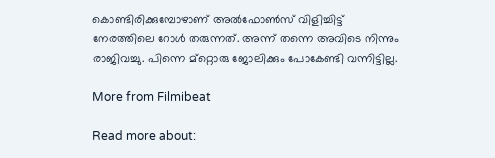കൊണ്ടിരിക്കുമ്പോഴാണ് അല്‍ഫോണ്‍സ് വിളിച്ചിട്ട് നേരത്തിലെ റോള്‍ തരുന്നത്. അന്ന് തന്നെ അവിടെ നിന്നും രാജിവച്ചു. പിന്നെ മ്‌റ്റൊരു ജോലിക്കും പോകേണ്ടി വന്നിട്ടില്ല.

More from Filmibeat

Read more about: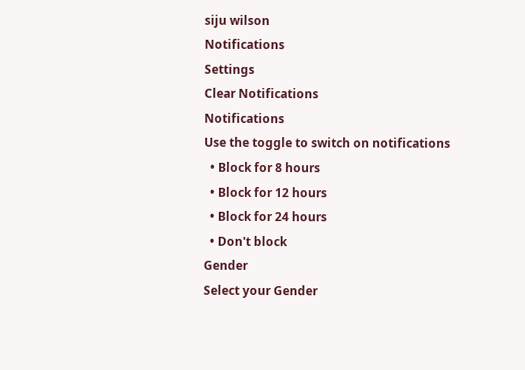siju wilson
Notifications
Settings
Clear Notifications
Notifications
Use the toggle to switch on notifications
  • Block for 8 hours
  • Block for 12 hours
  • Block for 24 hours
  • Don't block
Gender
Select your Gender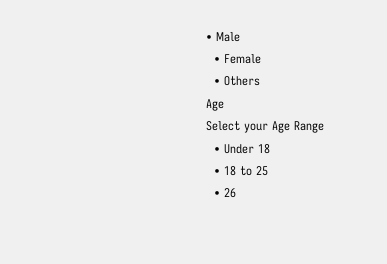• Male
  • Female
  • Others
Age
Select your Age Range
  • Under 18
  • 18 to 25
  • 26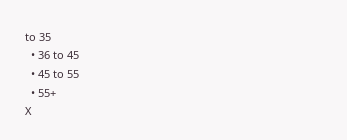to 35
  • 36 to 45
  • 45 to 55
  • 55+
X